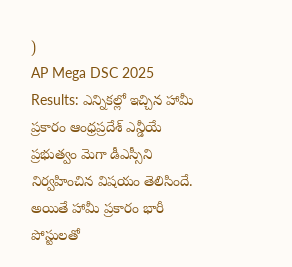)
AP Mega DSC 2025 Results: ఎన్నికల్లో ఇచ్చిన హామీ ప్రకారం ఆంధ్రప్రదేశ్ ఎన్డీయే ప్రభుత్వం మెగా డీఎస్సీని నిర్వహించిన విషయం తెలిసిందే. అయితే హామీ ప్రకారం భారీ పోస్టులతో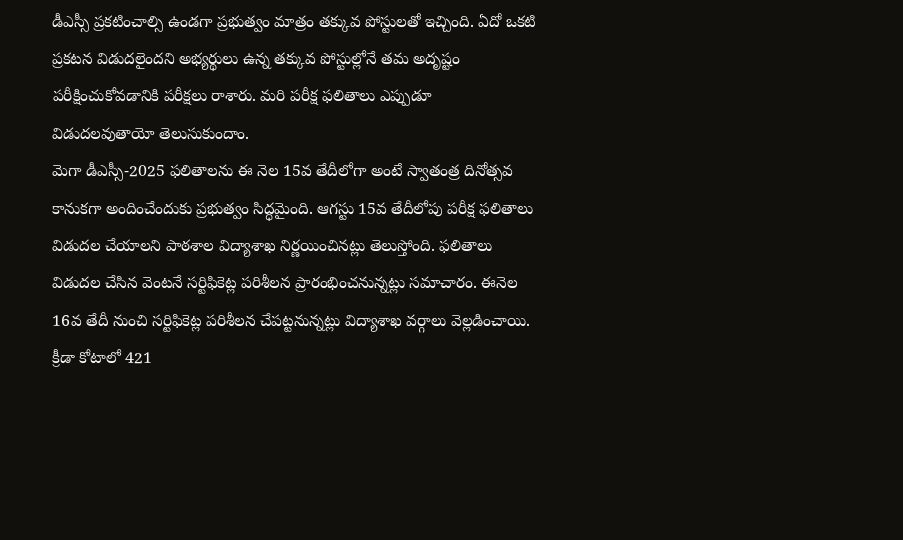డీఎస్సీ ప్రకటించాల్సి ఉండగా ప్రభుత్వం మాత్రం తక్కువ పోస్టులతో ఇచ్చింది. ఏదో ఒకటి ప్రకటన విడుదలైందని అభ్యర్థులు ఉన్న తక్కువ పోస్టుల్లోనే తమ అదృష్టం పరీక్షించుకోవడానికి పరీక్షలు రాశారు. మరి పరీక్ష ఫలితాలు ఎప్పుడూ విడుదలవుతాయో తెలుసుకుందాం.
మెగా డీఎస్సీ-2025 ఫలితాలను ఈ నెల 15వ తేదీలోగా అంటే స్వాతంత్ర దినోత్సవ కానుకగా అందించేందుకు ప్రభుత్వం సిద్ధమైంది. ఆగస్టు 15వ తేదీలోపు పరీక్ష ఫలితాలు విడుదల చేయాలని పాఠశాల విద్యాశాఖ నిర్ణయించినట్లు తెలుస్తోంది. ఫలితాలు విడుదల చేసిన వెంటనే సర్టిఫికెట్ల పరిశీలన ప్రారంభించనున్నట్లు సమాచారం. ఈనెల 16వ తేదీ నుంచి సర్టిఫికెట్ల పరిశీలన చేపట్టనున్నట్లు విద్యాశాఖ వర్గాలు వెల్లడించాయి.
క్రీడా కోటాలో 421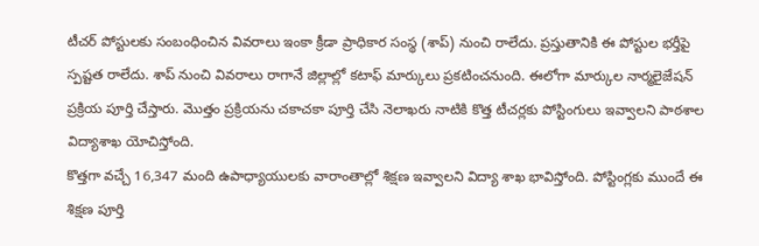టీచర్ పోస్టులకు సంబంధించిన వివరాలు ఇంకా క్రీడా ప్రాధికార సంస్థ (శాప్) నుంచి రాలేదు. ప్రస్తుతానికి ఈ పోస్టుల భర్తీపై స్పష్టత రాలేదు. శాప్ నుంచి వివరాలు రాగానే జిల్లాల్లో కటాఫ్ మార్కులు ప్రకటించనుంది. ఈలోగా మార్కుల నార్మలైజేషన్ ప్రక్రియ పూర్తి చేస్తారు. మొత్తం ప్రక్రియను చకాచకా పూర్తి చేసి నెలాఖరు నాటికి కొత్త టీచర్లకు పోస్టింగులు ఇవ్వాలని పాఠశాల విద్యాశాఖ యోచిస్తోంది.
కొత్తగా వచ్చే 16,347 మంది ఉపాధ్యాయులకు వారాంతాల్లో శిక్షణ ఇవ్వాలని విద్యా శాఖ భావిస్తోంది. పోస్టింగ్లకు ముందే ఈ శిక్షణ పూర్తి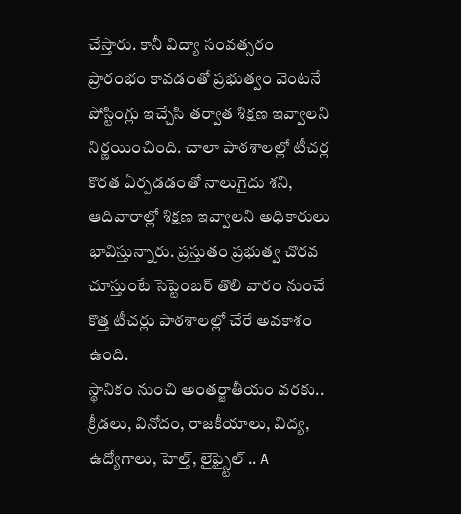చేస్తారు. కానీ విద్యా సంవత్సరం ప్రారంభం కావడంతో ప్రభుత్వం వెంటనే పోస్టింగ్లు ఇచ్చేసి తర్వాత శిక్షణ ఇవ్వాలని నిర్ణయించింది. చాలా పాఠశాలల్లో టీచర్ల కొరత ఏర్పడడంతో నాలుగైదు శని, ఆదివారాల్లో శిక్షణ ఇవ్వాలని అధికారులు భావిస్తున్నారు. ప్రస్తుతం ప్రభుత్వ చొరవ చూస్తుంటే సెప్టెంబర్ తొలి వారం నుంచే కొత్త టీచర్లు పాఠశాలల్లో చేరే అవకాశం ఉంది.
స్థానికం నుంచి అంతర్జాతీయం వరకు.. క్రీడలు, వినోదం, రాజకీయాలు, విద్య, ఉద్యోగాలు, హెల్త్, లైఫ్స్టైల్ .. A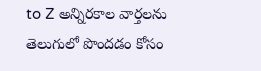to Z అన్నిరకాల వార్తలను తెలుగులో పొందడం కోసం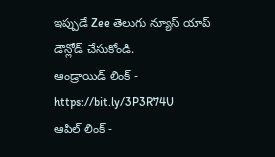ఇప్పుడే Zee తెలుగు న్యూస్ యాప్ డౌన్లోడ్ చేసుకోండి.
ఆండ్రాయిడ్ లింక్ - https://bit.ly/3P3R74U
ఆపిల్ లింక్ -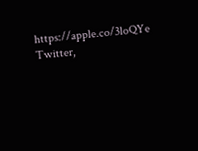https://apple.co/3loQYe
Twitter,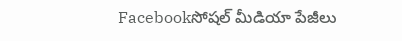Facebookసోషల్ మీడియా పేజీలు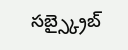సబ్స్క్రైబ్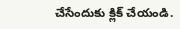చేసేందుకు క్లిక్ చేయండి.